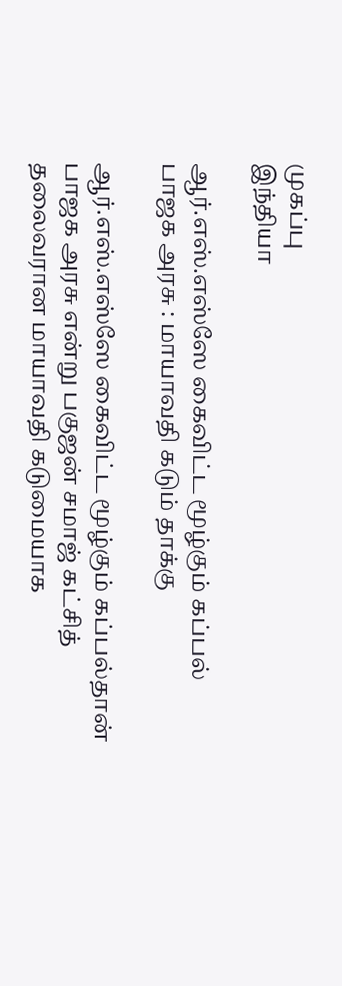முகப்பு
இந்தியா

ஆர்.எஸ்.எஸ்ஸே கைவிட்ட மூழ்கும் கப்பல் பாஜக அரசு : மாயாவதி கடும் தாக்கு

ஆர்.எஸ்.எஸ்ஸே கைவிட்ட மூழ்கும் கப்பல்தான் பாஜக அரசு என்று பகுஜன் சமாஜ் கட்சித் தலைவரான மாயாவதி கடுமையாக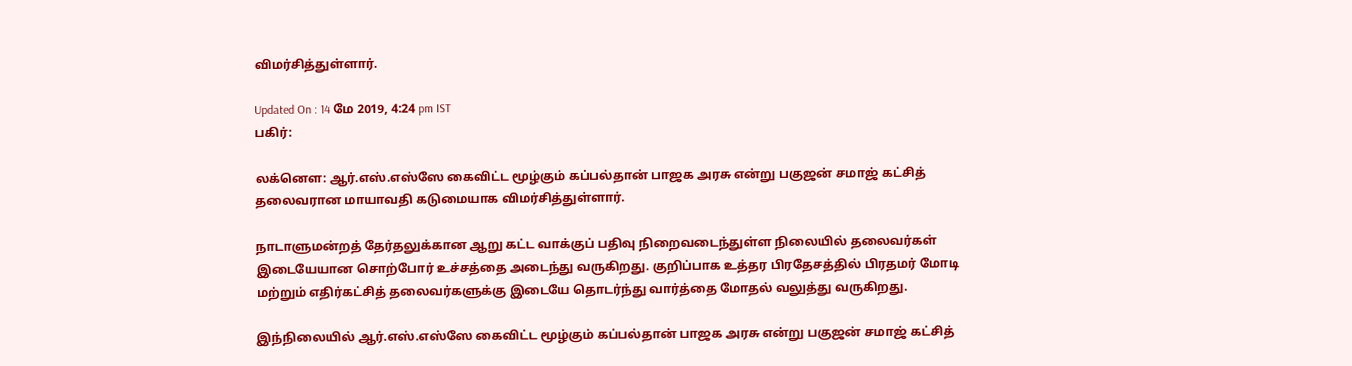விமர்சித்துள்ளார்.

Updated On : 14 மே 2019, 4:24 pm IST
பகிர்:

லக்னௌ: ஆர்.எஸ்.எஸ்ஸே கைவிட்ட மூழ்கும் கப்பல்தான் பாஜக அரசு என்று பகுஜன் சமாஜ் கட்சித் தலைவரான மாயாவதி கடுமையாக விமர்சித்துள்ளார்.

நாடாளுமன்றத் தேர்தலுக்கான ஆறு கட்ட வாக்குப் பதிவு நிறைவடைந்துள்ள நிலையில் தலைவர்கள் இடையேயான சொற்போர் உச்சத்தை அடைந்து வருகிறது. குறிப்பாக உத்தர பிரதேசத்தில் பிரதமர் மோடி மற்றும் எதிர்கட்சித் தலைவர்களுக்கு இடையே தொடர்ந்து வார்த்தை மோதல் வலுத்து வருகிறது.

இந்நிலையில் ஆர்.எஸ்.எஸ்ஸே கைவிட்ட மூழ்கும் கப்பல்தான் பாஜக அரசு என்று பகுஜன் சமாஜ் கட்சித்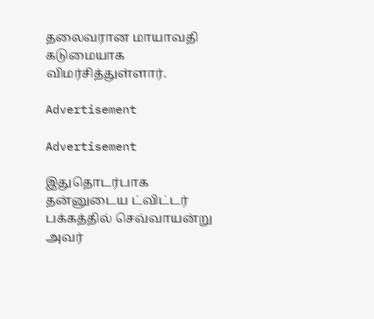தலைவரான மாயாவதி கடுமையாக விமர்சித்துள்ளார்.

Advertisement

Advertisement

இதுதொடர்பாக தன்னுடைய ட்விட்டர் பக்கத்தில் செவ்வாயன்று அவர்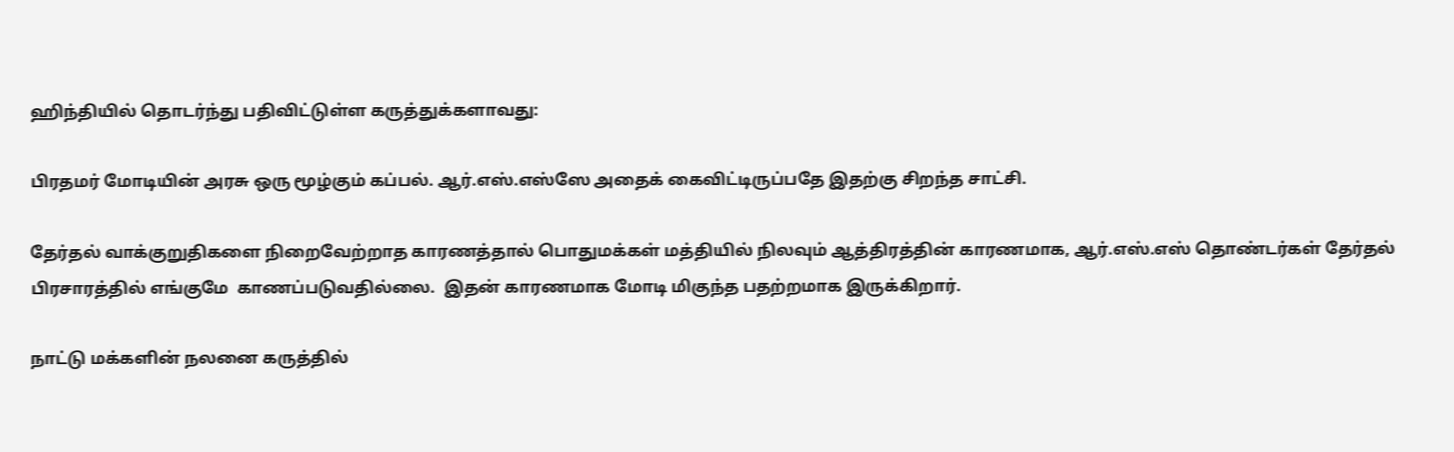ஹிந்தியில் தொடர்ந்து பதிவிட்டுள்ள கருத்துக்களாவது:

பிரதமர் மோடியின் அரசு ஒரு மூழ்கும் கப்பல். ஆர்.எஸ்.எஸ்ஸே அதைக் கைவிட்டிருப்பதே இதற்கு சிறந்த சாட்சி.

தேர்தல் வாக்குறுதிகளை நிறைவேற்றாத காரணத்தால் பொதுமக்கள் மத்தியில் நிலவும் ஆத்திரத்தின் காரணமாக, ஆர்.எஸ்.எஸ் தொண்டர்கள் தேர்தல் பிரசாரத்தில் எங்குமே  காணப்படுவதில்லை.  இதன் காரணமாக மோடி மிகுந்த பதற்றமாக இருக்கிறார்.

நாட்டு மக்களின் நலனை கருத்தில்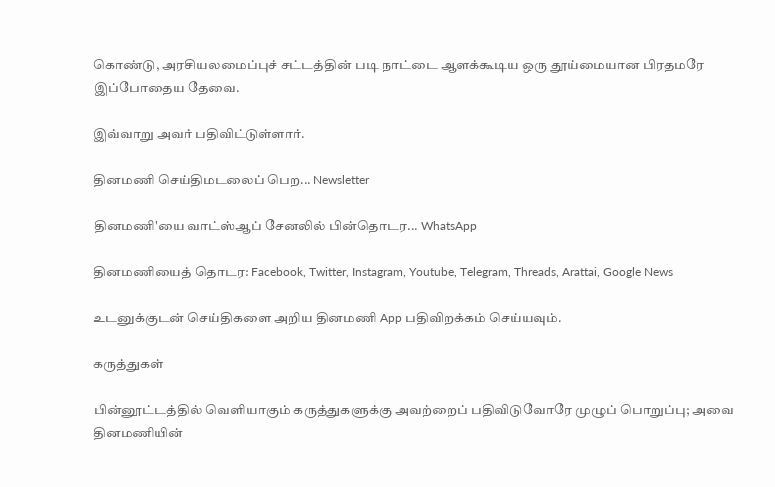கொண்டு, அரசியலமைப்புச் சட்டத்தின் படி நாட்டை ஆளக்கூடிய ஒரு தூய்மையான பிரதமரே இப்போதைய தேவை.

இவ்வாறு அவர் பதிவிட்டுள்ளார்.

தினமணி செய்திமடலைப் பெற... Newsletter

தினமணி'யை வாட்ஸ்ஆப் சேனலில் பின்தொடர... WhatsApp

தினமணியைத் தொடர: Facebook, Twitter, Instagram, Youtube, Telegram, Threads, Arattai, Google News

உடனுக்குடன் செய்திகளை அறிய தினமணி App பதிவிறக்கம் செய்யவும்.

கருத்துகள்

பின்னூட்டத்தில் வெளியாகும் கருத்துகளுக்கு அவற்றைப் பதிவிடுவோரே முழுப் பொறுப்பு; அவை தினமணியின்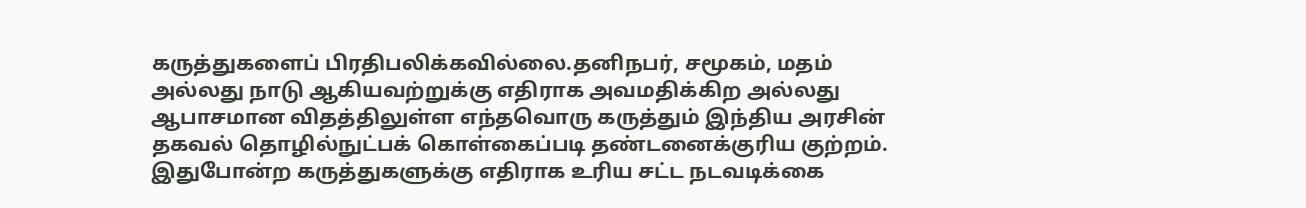கருத்துகளைப் பிரதிபலிக்கவில்லை.தனிநபர், சமூகம், மதம் அல்லது நாடு ஆகியவற்றுக்கு எதிராக அவமதிக்கிற அல்லது ஆபாசமான விதத்திலுள்ள எந்தவொரு கருத்தும் இந்திய அரசின் தகவல் தொழில்நுட்பக் கொள்கைப்படி தண்டனைக்குரிய குற்றம். இதுபோன்ற கருத்துகளுக்கு எதிராக உரிய சட்ட நடவடிக்கை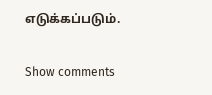எடுக்கப்படும்.

Show comments